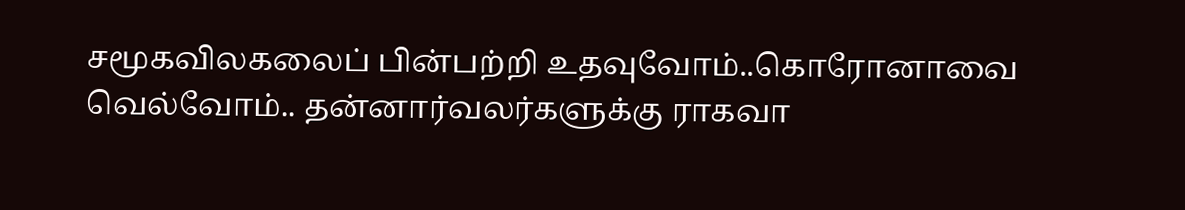சமூகவிலகலைப் பின்பற்றி உதவுவோம்..கொரோனாவை வெல்வோம்.. தன்னார்வலர்களுக்கு ராகவா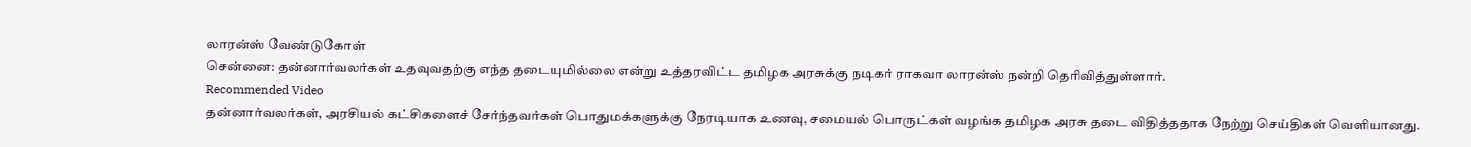லாரன்ஸ் வேண்டுகோள்
சென்னை: தன்னார்வலர்கள் உதவுவதற்கு எந்த தடையுமில்லை என்று உத்தரவிட்ட தமிழக அரசுக்கு நடிகர் ராகவா லாரன்ஸ் நன்றி தெரிவித்துள்ளார்.
Recommended Video
தன்னார்வலர்கள், அரசியல் கட்சிகளைச் சேர்ந்தவர்கள் பொதுமக்களுக்கு நேரடியாக உணவு, சமையல் பொருட்கள் வழங்க தமிழக அரசு தடை விதித்ததாக நேற்று செய்திகள் வெளியானது.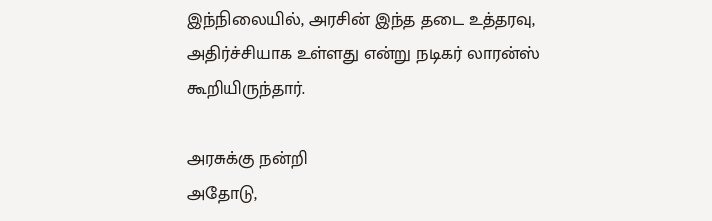இந்நிலையில், அரசின் இந்த தடை உத்தரவு, அதிர்ச்சியாக உள்ளது என்று நடிகர் லாரன்ஸ் கூறியிருந்தார்.

அரசுக்கு நன்றி
அதோடு,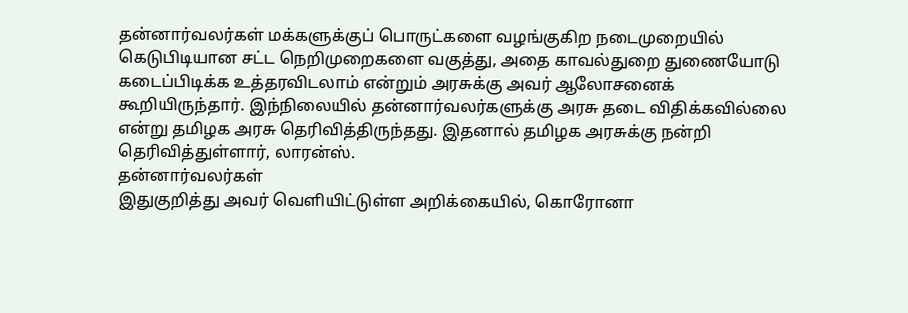தன்னார்வலர்கள் மக்களுக்குப் பொருட்களை வழங்குகிற நடைமுறையில் கெடுபிடியான சட்ட நெறிமுறைகளை வகுத்து, அதை காவல்துறை துணையோடு கடைப்பிடிக்க உத்தரவிடலாம் என்றும் அரசுக்கு அவர் ஆலோசனைக் கூறியிருந்தார். இந்நிலையில் தன்னார்வலர்களுக்கு அரசு தடை விதிக்கவில்லை என்று தமிழக அரசு தெரிவித்திருந்தது. இதனால் தமிழக அரசுக்கு நன்றி தெரிவித்துள்ளார், லாரன்ஸ்.
தன்னார்வலர்கள்
இதுகுறித்து அவர் வெளியிட்டுள்ள அறிக்கையில், கொரோனா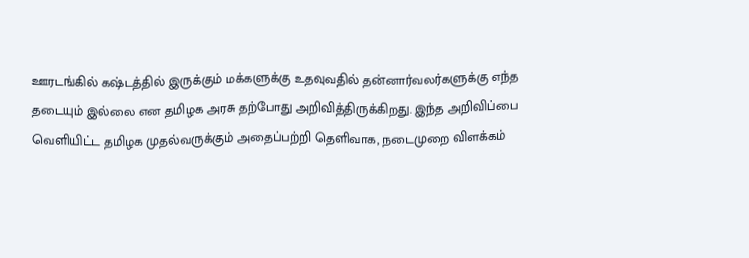ஊரடங்கில் கஷ்டத்தில் இருக்கும் மக்களுக்கு உதவுவதில் தன்னார்வலர்களுக்கு எந்த தடையும் இல்லை என தமிழக அரசு தற்போது அறிவித்திருக்கிறது. இந்த அறிவிப்பை வெளியிட்ட தமிழக முதல்வருக்கும் அதைப்பற்றி தெளிவாக, நடைமுறை விளக்கம்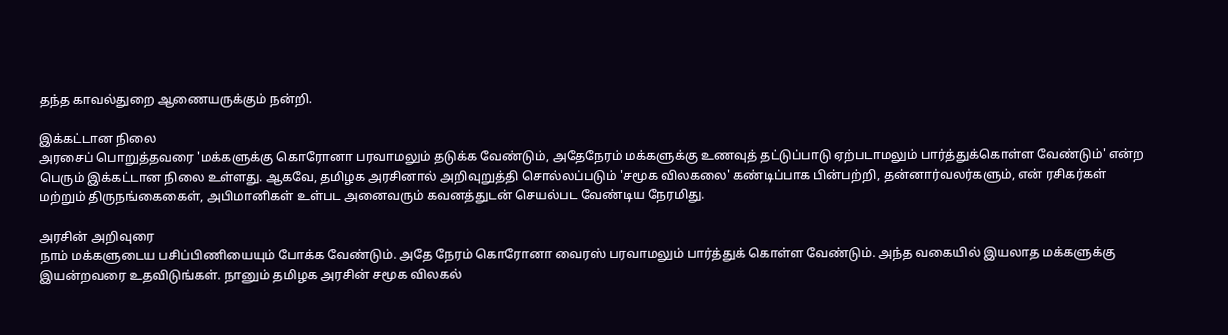தந்த காவல்துறை ஆணையருக்கும் நன்றி.

இக்கட்டான நிலை
அரசைப் பொறுத்தவரை 'மக்களுக்கு கொரோனா பரவாமலும் தடுக்க வேண்டும், அதேநேரம் மக்களுக்கு உணவுத் தட்டுப்பாடு ஏற்படாமலும் பார்த்துக்கொள்ள வேண்டும்' என்ற பெரும் இக்கட்டான நிலை உள்ளது. ஆகவே, தமிழக அரசினால் அறிவுறுத்தி சொல்லப்படும் 'சமூக விலகலை' கண்டிப்பாக பின்பற்றி, தன்னார்வலர்களும், என் ரசிகர்கள் மற்றும் திருநங்கைகைள், அபிமானிகள் உள்பட அனைவரும் கவனத்துடன் செயல்பட வேண்டிய நேரமிது.

அரசின் அறிவுரை
நாம் மக்களுடைய பசிப்பிணியையும் போக்க வேண்டும். அதே நேரம் கொரோனா வைரஸ் பரவாமலும் பார்த்துக் கொள்ள வேண்டும். அந்த வகையில் இயலாத மக்களுக்கு இயன்றவரை உதவிடுங்கள். நானும் தமிழக அரசின் சமூக விலகல்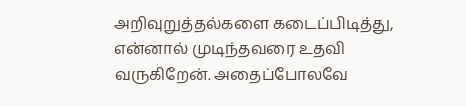அறிவுறுத்தல்களை கடைப்பிடித்து, என்னால் முடிந்தவரை உதவி வருகிறேன். அதைப்போலவே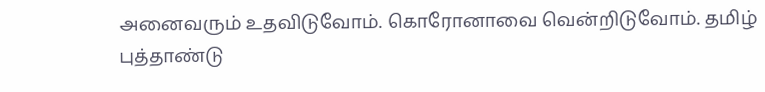அனைவரும் உதவிடுவோம். கொரோனாவை வென்றிடுவோம். தமிழ் புத்தாண்டு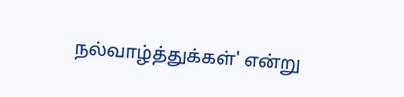நல்வாழ்த்துக்கள்' என்று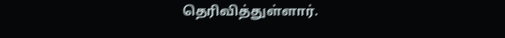தெரிவித்துள்ளார்.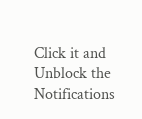Click it and Unblock the Notifications